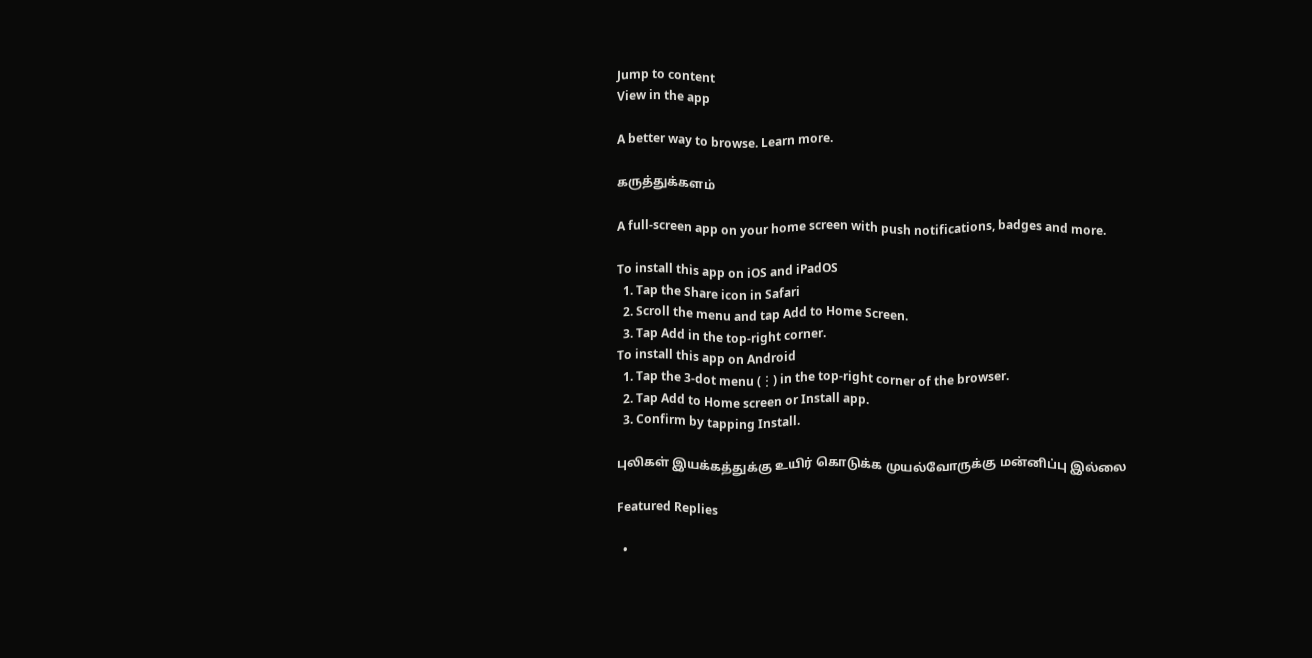Jump to content
View in the app

A better way to browse. Learn more.

கருத்துக்களம்

A full-screen app on your home screen with push notifications, badges and more.

To install this app on iOS and iPadOS
  1. Tap the Share icon in Safari
  2. Scroll the menu and tap Add to Home Screen.
  3. Tap Add in the top-right corner.
To install this app on Android
  1. Tap the 3-dot menu (⋮) in the top-right corner of the browser.
  2. Tap Add to Home screen or Install app.
  3. Confirm by tapping Install.

புலிகள் இயக்கத்துக்கு உயிர் கொடுக்க முயல்வோருக்கு மன்னிப்பு இல்லை

Featured Replies

  •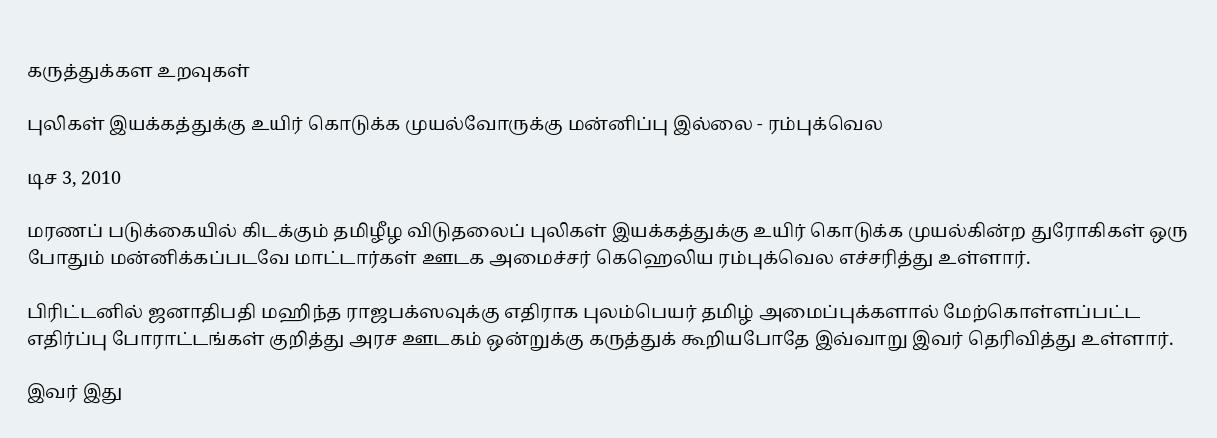கருத்துக்கள உறவுகள்

புலிகள் இயக்கத்துக்கு உயிர் கொடுக்க முயல்வோருக்கு மன்னிப்பு இல்லை - ரம்புக்வெல

டிச 3, 2010

மரணப் படுக்கையில் கிடக்கும் தமிழீழ விடுதலைப் புலிகள் இயக்கத்துக்கு உயிர் கொடுக்க முயல்கின்ற துரோகிகள் ஒரு போதும் மன்னிக்கப்படவே மாட்டார்கள் ஊடக அமைச்சர் கெஹெலிய ரம்புக்வெல எச்சரித்து உள்ளார்.

பிரிட்டனில் ஜனாதிபதி மஹிந்த ராஜபக்ஸவுக்கு எதிராக புலம்பெயர் தமிழ் அமைப்புக்களால் மேற்கொள்ளப்பட்ட எதிர்ப்பு போராட்டங்கள் குறித்து அரச ஊடகம் ஒன்றுக்கு கருத்துக் கூறியபோதே இவ்வாறு இவர் தெரிவித்து உள்ளார்.

இவர் இது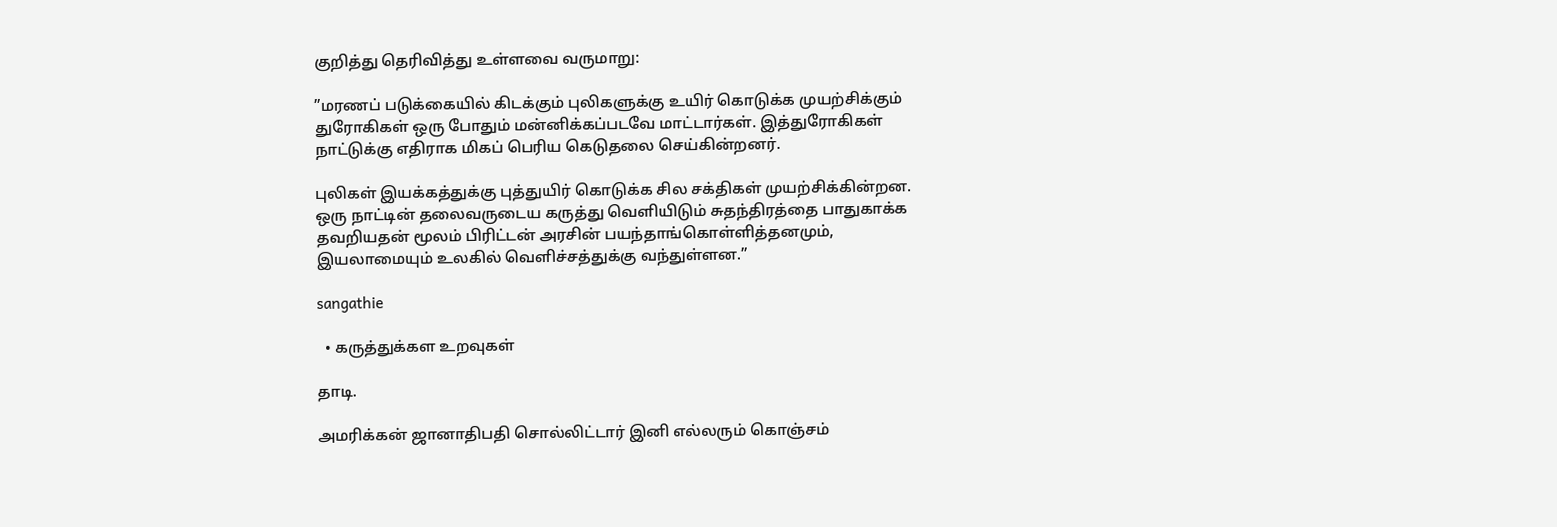குறித்து தெரிவித்து உள்ளவை வருமாறு:

”மரணப் படுக்கையில் கிடக்கும் புலிகளுக்கு உயிர் கொடுக்க முயற்சிக்கும் துரோகிகள் ஒரு போதும் மன்னிக்கப்படவே மாட்டார்கள். இத்துரோகிகள் நாட்டுக்கு எதிராக மிகப் பெரிய கெடுதலை செய்கின்றனர்.

புலிகள் இயக்கத்துக்கு புத்துயிர் கொடுக்க சில சக்திகள் முயற்சிக்கின்றன. ஒரு நாட்டின் தலைவருடைய கருத்து வெளியிடும் சுதந்திரத்தை பாதுகாக்க தவறியதன் மூலம் பிரிட்டன் அரசின் பயந்தாங்கொள்ளித்தனமும், இயலாமையும் உலகில் வெளிச்சத்துக்கு வந்துள்ளன.”

sangathie

  • கருத்துக்கள உறவுகள்

தாடி.

அமரிக்கன் ஜானாதிபதி சொல்லிட்டார் இனி எல்லரும் கொஞ்சம்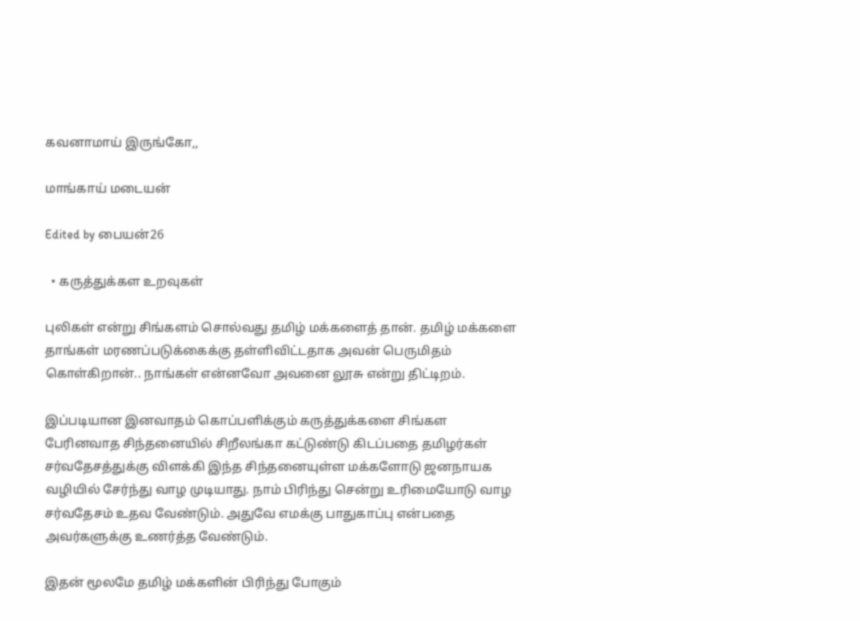கவனாமாய் இருங்கோ,,

மாங்காய் மடையன்

Edited by பையன்26

  • கருத்துக்கள உறவுகள்

புலிகள் என்று சிங்களம் சொல்வது தமிழ் மக்களைத் தான். தமிழ் மக்களை தாங்கள் மரணப்படுக்கைக்கு தள்ளிவிட்டதாக அவன் பெருமிதம் கொள்கிறான்.. நாங்கள் என்னவோ அவனை லூசு என்று திட்டிறம்.

இப்படியான இனவாதம் கொப்பளிக்கும் கருத்துக்களை சிங்கள பேரினவாத சிந்தனையில் சிறீலங்கா கட்டுண்டு கிடப்பதை தமிழர்கள் சர்வதேசத்துக்கு விளக்கி இந்த சிந்தனையுள்ள மக்களோடு ஜனநாயக வழியில் சேர்ந்து வாழ முடியாது. நாம் பிரிந்து சென்று உரிமையோடு வாழ சர்வதேசம் உதவ வேண்டும். அதுவே எமக்கு பாதுகாப்பு என்பதை அவர்களுக்கு உணர்த்த வேண்டும்.

இதன் மூலமே தமிழ் மக்களின் பிரிந்து போகும்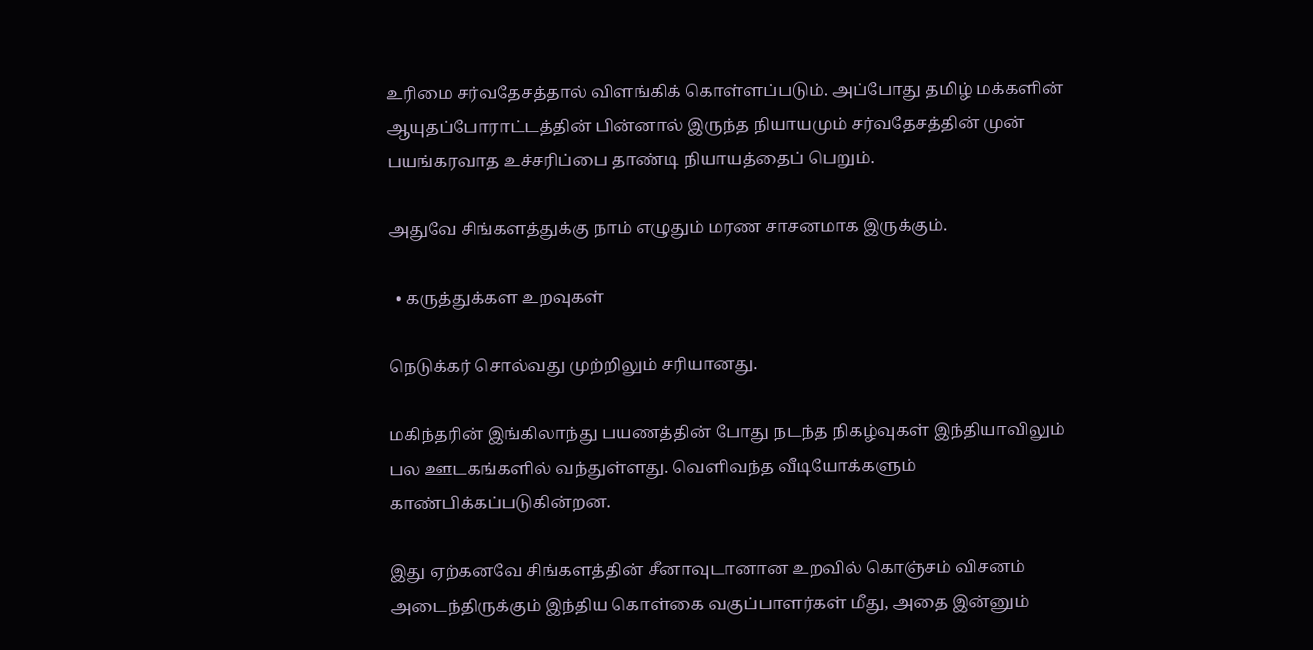உரிமை சர்வதேசத்தால் விளங்கிக் கொள்ளப்படும். அப்போது தமிழ் மக்களின் ஆயுதப்போராட்டத்தின் பின்னால் இருந்த நியாயமும் சர்வதேசத்தின் முன் பயங்கரவாத உச்சரிப்பை தாண்டி நியாயத்தைப் பெறும்.

அதுவே சிங்களத்துக்கு நாம் எழுதும் மரண சாசனமாக இருக்கும்.

  • கருத்துக்கள உறவுகள்

நெடுக்கர் சொல்வது முற்றிலும் சரியானது.

மகிந்தரின் இங்கிலாந்து பயணத்தின் போது நடந்த நிகழ்வுகள் இந்தியாவிலும் பல ஊடகங்களில் வந்துள்ளது. வெளிவந்த வீடியோக்களும் காண்பிக்கப்படுகின்றன.

இது ஏற்கனவே சிங்களத்தின் சீனாவுடானான உறவில் கொஞ்சம் விசனம் அடைந்திருக்கும் இந்திய கொள்கை வகுப்பாளர்கள் மீது, அதை இன்னும்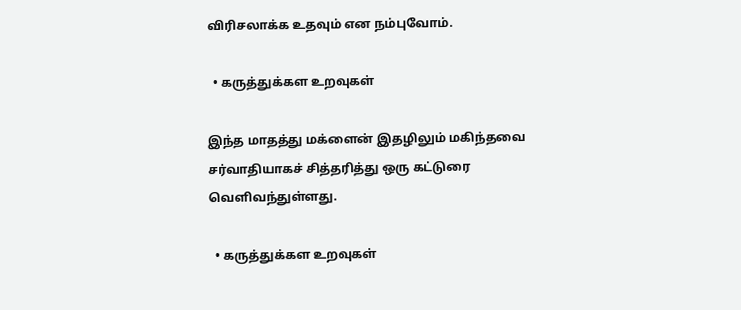விரிசலாக்க உதவும் என நம்புவோம்.

  • கருத்துக்கள உறவுகள்

இந்த மாதத்து மக்ளைன் இதழிலும் மகிந்தவை சர்வாதியாகச் சித்தரித்து ஒரு கட்டுரை வெளிவந்துள்ளது.

  • கருத்துக்கள உறவுகள்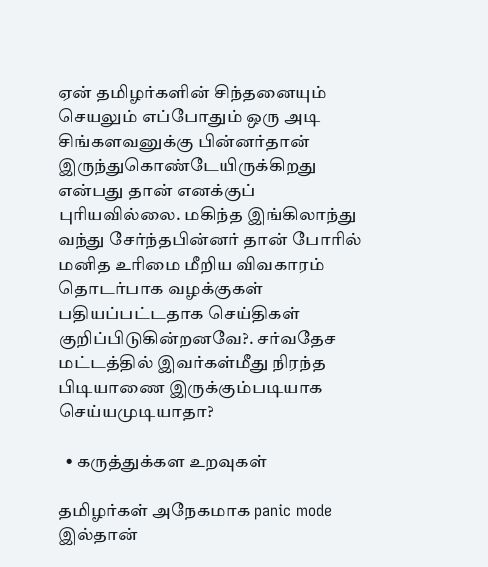ஏன் தமிழர்களின் சிந்தனையும் செயலும் எப்போதும் ஒரு அடி சிங்களவனுக்கு பின்னர்தான் இருந்துகொண்டேயிருக்கிறது என்பது தான் எனக்குப் புரியவில்லை. மகிந்த இங்கிலாந்து வந்து சேர்ந்தபின்னர் தான் போரில் மனித உரிமை மீறிய விவகாரம் தொடர்பாக வழக்குகள் பதியப்பட்டதாக செய்திகள் குறிப்பிடுகின்றனவே?. சர்வதேச மட்டத்தில் இவர்கள்மீது நிரந்த பிடியாணை இருக்கும்படியாக செய்யமுடியாதா?

  • கருத்துக்கள உறவுகள்

தமிழர்கள் அநேகமாக panic mode இல்தான்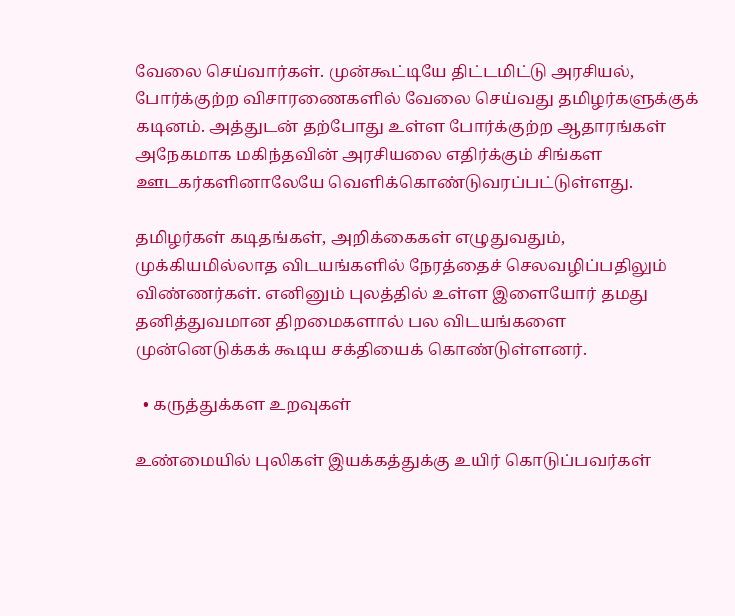வேலை செய்வார்கள். முன்கூட்டியே திட்டமிட்டு அரசியல், போர்க்குற்ற விசாரணைகளில் வேலை செய்வது தமிழர்களுக்குக் கடினம். அத்துடன் தற்போது உள்ள போர்க்குற்ற ஆதாரங்கள் அநேகமாக மகிந்தவின் அரசியலை எதிர்க்கும் சிங்கள ஊடகர்களினாலேயே வெளிக்கொண்டுவரப்பட்டுள்ளது.

தமிழர்கள் கடிதங்கள், அறிக்கைகள் எழுதுவதும், முக்கியமில்லாத விடயங்களில் நேரத்தைச் செலவழிப்பதிலும் விண்ணர்கள். எனினும் புலத்தில் உள்ள இளையோர் தமது தனித்துவமான திறமைகளால் பல விடயங்களை முன்னெடுக்கக் கூடிய சக்தியைக் கொண்டுள்ளனர்.

  • கருத்துக்கள உறவுகள்

உண்மையில் புலிகள் இயக்கத்துக்கு உயிர் கொடுப்பவர்கள்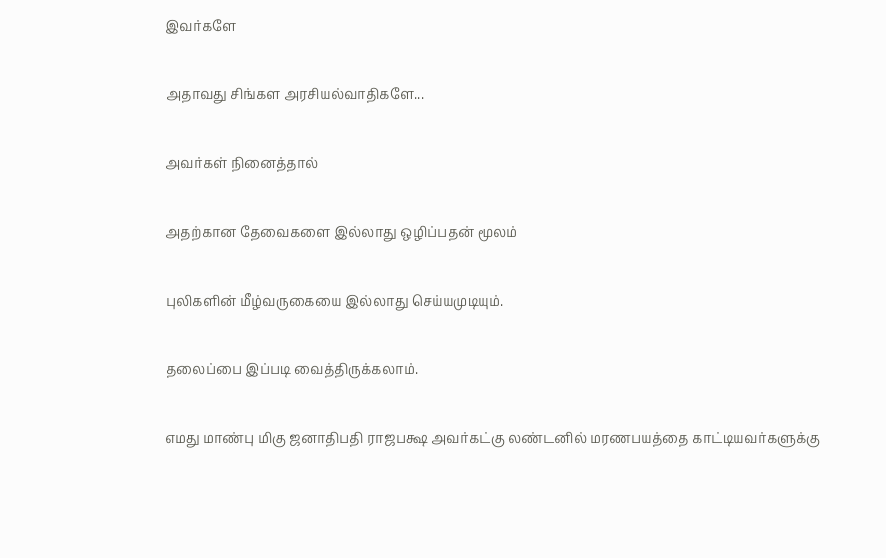இவர்களே

அதாவது சிங்கள அரசியல்வாதிகளே...

அவர்கள் நினைத்தால்

அதற்கான தேவைகளை இல்லாது ஒழிப்பதன் மூலம்

புலிகளின் மீழ்வருகையை இல்லாது செய்யமுடியும்.

தலைப்பை இப்படி வைத்திருக்கலாம்.

எமது மாண்பு மிகு ஜனாதிபதி ராஜபக்ஷ அவர்கட்கு லண்டனில் மரணபயத்தை காட்டியவர்களுக்கு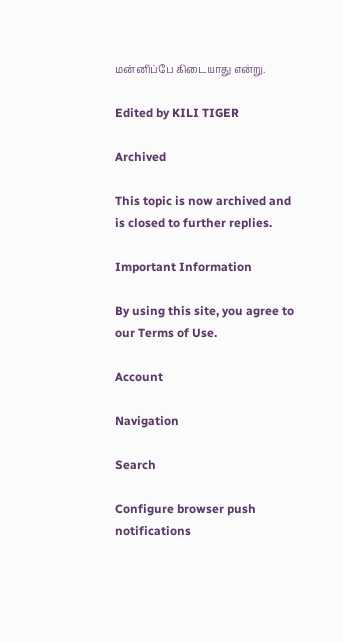மன்னிப்பே கிடையாது என்று.

Edited by KILI TIGER

Archived

This topic is now archived and is closed to further replies.

Important Information

By using this site, you agree to our Terms of Use.

Account

Navigation

Search

Configure browser push notifications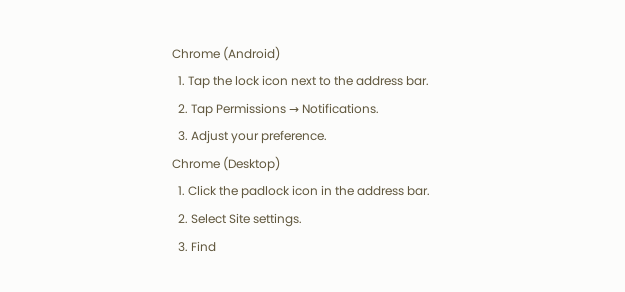Chrome (Android)
  1. Tap the lock icon next to the address bar.
  2. Tap Permissions → Notifications.
  3. Adjust your preference.
Chrome (Desktop)
  1. Click the padlock icon in the address bar.
  2. Select Site settings.
  3. Find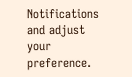Notifications and adjust your preference.